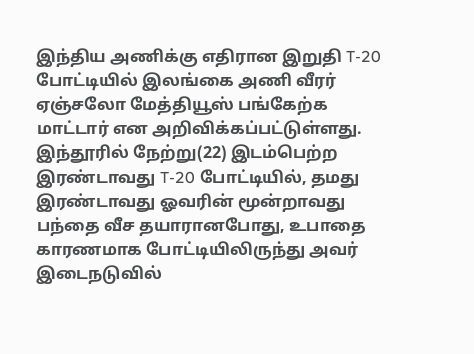இந்திய அணிக்கு எதிரான இறுதி T-20 போட்டியில் இலங்கை அணி வீரர் ஏஞ்சலோ மேத்தியூஸ் பங்கேற்க மாட்டார் என அறிவிக்கப்பட்டுள்ளது.
இந்தூரில் நேற்று(22) இடம்பெற்ற இரண்டாவது T-20 போட்டியில், தமது இரண்டாவது ஓவரின் மூன்றாவது பந்தை வீச தயாரானபோது, உபாதை காரணமாக போட்டியிலிருந்து அவர் இடைநடுவில்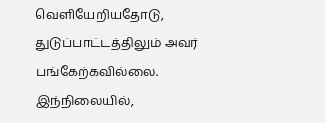வெளியேறியதோடு, துடுப்பாட்டத்திலும் அவர் பங்கேற்கவில்லை.
இந்நிலையில்,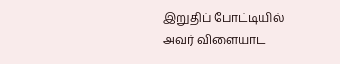இறுதிப் போட்டியில் அவர் விளையாட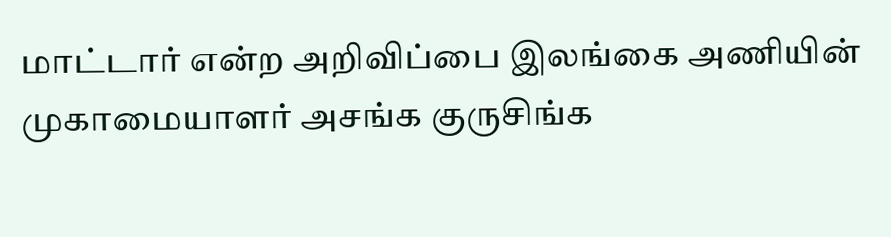மாட்டார் என்ற அறிவிப்பை இலங்கை அணியின் முகாமையாளர் அசங்க குருசிங்க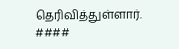தெரிவித்துள்ளார்.
####